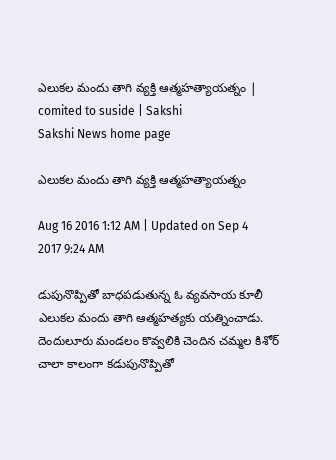ఎలుకల మందు తాగి వ్యక్తి ఆత్మహత్యాయత్నం | comited to suside | Sakshi
Sakshi News home page

ఎలుకల మందు తాగి వ్యక్తి ఆత్మహత్యాయత్నం

Aug 16 2016 1:12 AM | Updated on Sep 4 2017 9:24 AM

డుపునొప్పితో బాధపడుతున్న ఓ వ్యవసాయ కూలీ ఎలుకల మందు తాగి ఆత్మహత్యకు యత్నించాడు. దెందులూరు మండలం కొవ్వలికి చెందిన చమ్మల కిశోర్‌ చాలా కాలంగా కడుపునొప్పితో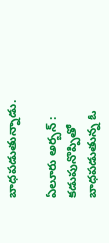బాధపడుతున్నాడు.

ఏలూరు అర్బన్‌ : కడుపునొప్పితో బాధపడుతున్న ఓ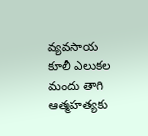వ్యవసాయ కూలీ ఎలుకల మందు తాగి ఆత్మహత్యకు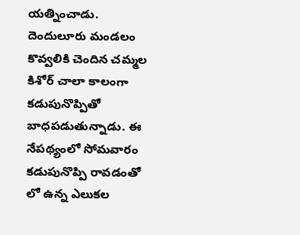యత్నించాడు. దెందులూరు మండలం కొవ్వలికి చెందిన చమ్మల కిశోర్‌ చాలా కాలంగా కడుపునొప్పితో బాధపడుతున్నాడు. ఈ నేపథ్యంలో సోమవారం కడుపునొప్పి రావడంతో లో ఉన్న ఎలుకల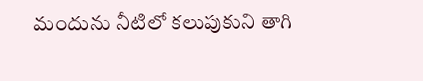మందును నీటిలో కలుపుకుని తాగి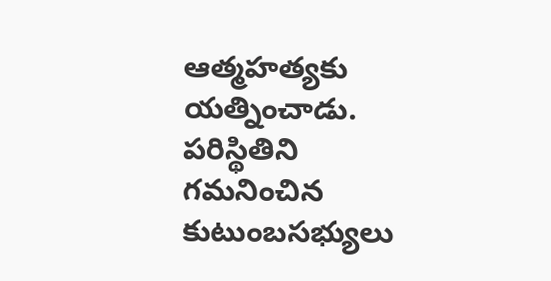ఆత్మహత్యకు యత్నించాడు. పరిస్థితిని గమనించిన కుటుంబసభ్యులు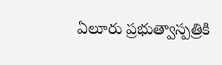ఏలూరు ప్రభుత్వాస్పత్రికి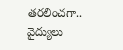తరలించగా.. వైద్యులు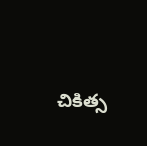చికిత్స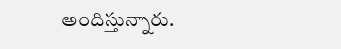అందిస్తున్నారు.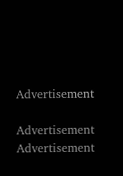Advertisement

Advertisement
Advertisement